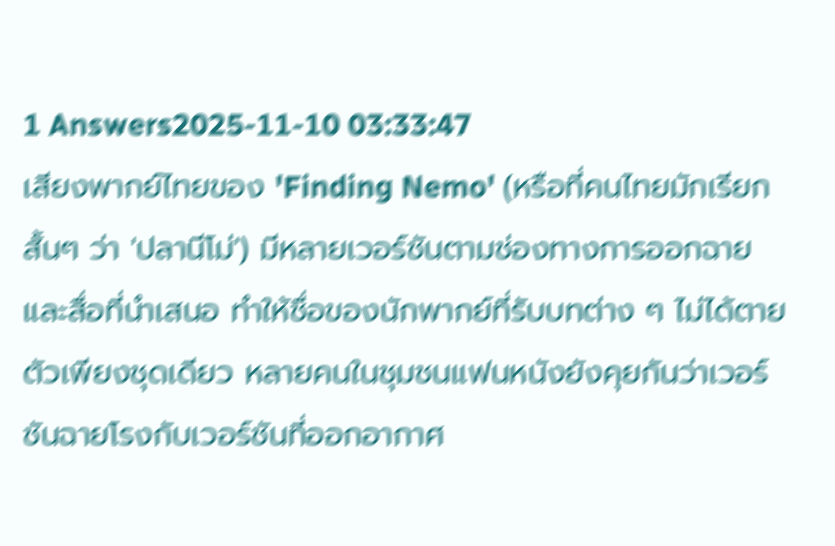1 Answers2025-11-10 03:33:47
เสียงพากย์ไทยของ 'Finding Nemo' (หรือที่คนไทยมักเรียกสั้นๆ ว่า 'ปลานีโม่') มีหลายเวอร์ชันตามช่องทางการออกฉายและสื่อที่นำเสนอ ทำให้ชื่อของนักพากย์ที่รับบทต่าง ๆ ไม่ได้ตายตัวเพียงชุดเดียว หลายคนในชุมชนแฟนหนังยังคุยกันว่าเวอร์ชันฉายโรงกับเวอร์ชันที่ออกอากาศ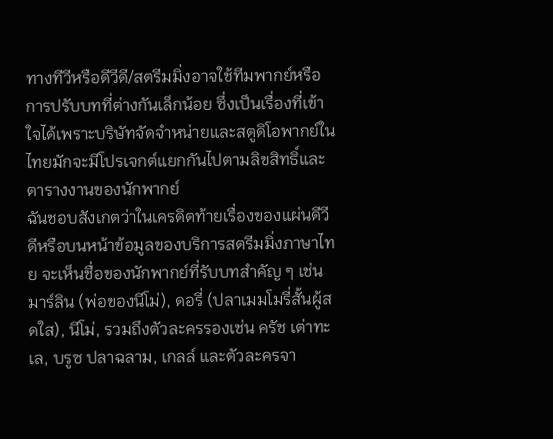ทางทีวีหรือดีวีดี/สตรีมมิ่งอาจใช้ทีมพากย์หรือการปรับบทที่ต่างกันเล็กน้อย ซึ่งเป็นเรื่องที่เข้าใจได้เพราะบริษัทจัดจำหน่ายและสตูดิโอพากย์ในไทยมักจะมีโปรเจกต์แยกกันไปตามลิขสิทธิ์และตารางงานของนักพากย์
ฉันชอบสังเกตว่าในเครดิตท้ายเรื่องของแผ่นดีวีดีหรือบนหน้าข้อมูลของบริการสตรีมมิ่งภาษาไทย จะเห็นชื่อของนักพากย์ที่รับบทสำคัญ ๆ เช่น มาร์ลิน (พ่อของนีโม่), ดอรี่ (ปลาเมมโมรี่สั้นผู้สดใส), นีโม่, รวมถึงตัวละครรองเช่น ครัช เต่าทะเล, บรูซ ปลาฉลาม, เกลล์ และตัวละครจา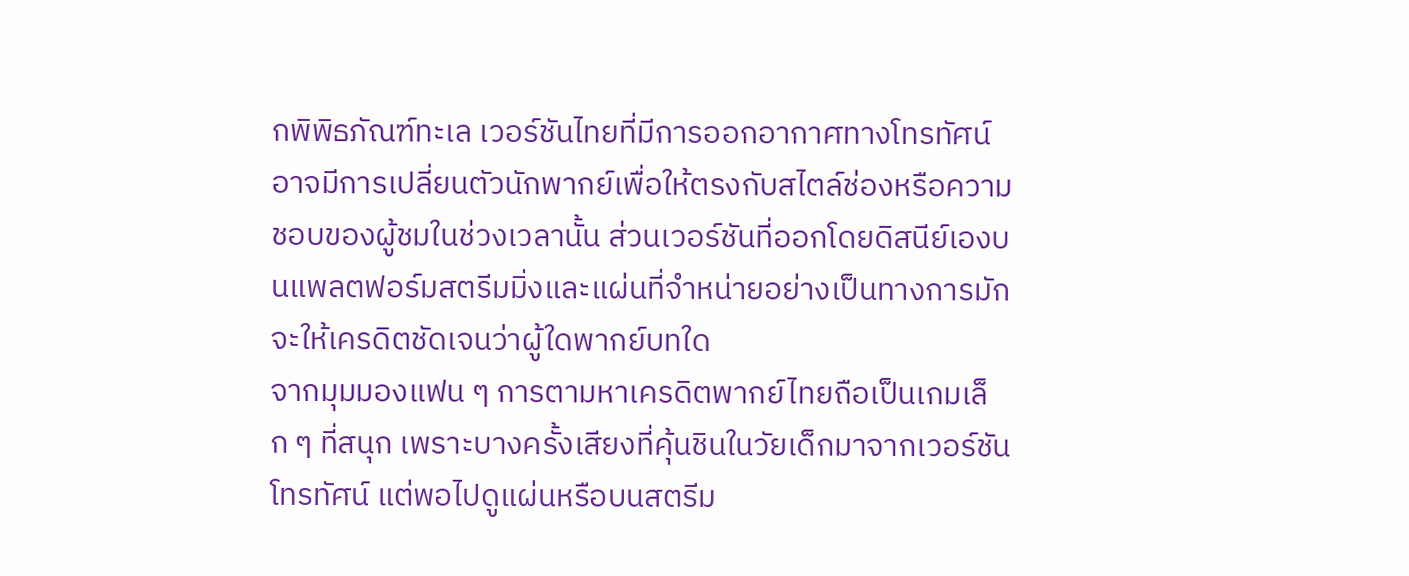กพิพิธภัณฑ์ทะเล เวอร์ชันไทยที่มีการออกอากาศทางโทรทัศน์อาจมีการเปลี่ยนตัวนักพากย์เพื่อให้ตรงกับสไตล์ช่องหรือความชอบของผู้ชมในช่วงเวลานั้น ส่วนเวอร์ชันที่ออกโดยดิสนีย์เองบนแพลตฟอร์มสตรีมมิ่งและแผ่นที่จำหน่ายอย่างเป็นทางการมักจะให้เครดิตชัดเจนว่าผู้ใดพากย์บทใด
จากมุมมองแฟน ๆ การตามหาเครดิตพากย์ไทยถือเป็นเกมเล็ก ๆ ที่สนุก เพราะบางครั้งเสียงที่คุ้นชินในวัยเด็กมาจากเวอร์ชันโทรทัศน์ แต่พอไปดูแผ่นหรือบนสตรีม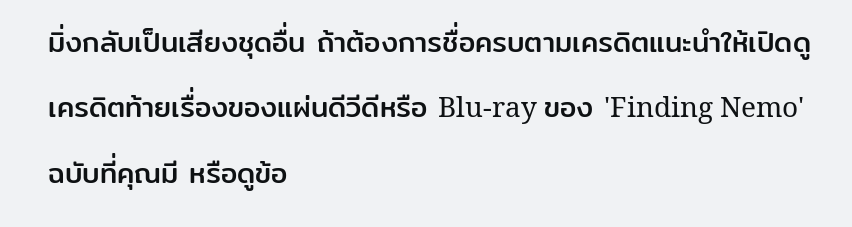มิ่งกลับเป็นเสียงชุดอื่น ถ้าต้องการชื่อครบตามเครดิตแนะนำให้เปิดดูเครดิตท้ายเรื่องของแผ่นดีวีดีหรือ Blu-ray ของ 'Finding Nemo' ฉบับที่คุณมี หรือดูข้อ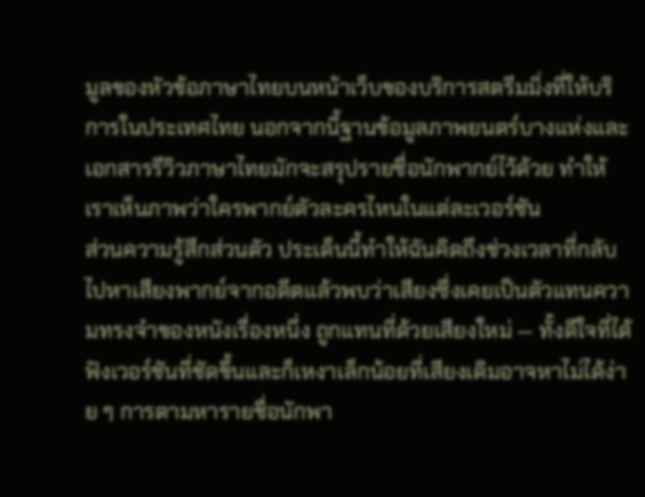มูลของหัวข้อภาษาไทยบนหน้าเว็บของบริการสตรีมมิ่งที่ให้บริการในประเทศไทย นอกจากนี้ฐานข้อมูลภาพยนตร์บางแห่งและเอกสารรีวิวภาษาไทยมักจะสรุปรายชื่อนักพากย์ไว้ด้วย ทำให้เราเห็นภาพว่าใครพากย์ตัวละครไหนในแต่ละเวอร์ชัน
ส่วนความรู้สึกส่วนตัว ประเด็นนี้ทำให้ฉันคิดถึงช่วงเวลาที่กลับไปหาเสียงพากย์จากอดีตแล้วพบว่าเสียงซึ่งเคยเป็นตัวแทนความทรงจำของหนังเรื่องหนึ่ง ถูกแทนที่ด้วยเสียงใหม่ — ทั้งดีใจที่ได้ฟังเวอร์ชันที่ชัดขึ้นและก็เหงาเล็กน้อยที่เสียงเดิมอาจหาไม่ได้ง่าย ๆ การตามหารายชื่อนักพา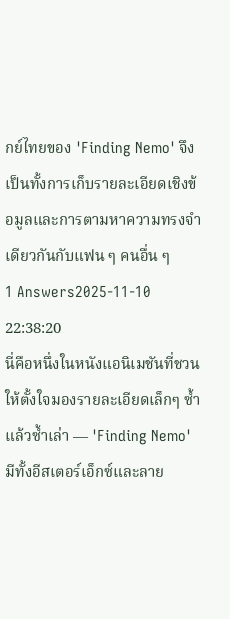กย์ไทยของ 'Finding Nemo' จึงเป็นทั้งการเก็บรายละเอียดเชิงข้อมูลและการตามหาความทรงจำเดียวกันกับแฟน ๆ คนอื่น ๆ
1 Answers2025-11-10 22:38:20
นี่คือหนึ่งในหนังแอนิเมชันที่ชวนให้ตั้งใจมองรายละเอียดเล็กๆ ซ้ำแล้วซ้ำเล่า — 'Finding Nemo' มีทั้งอีสเตอร์เอ็กซ์และลาย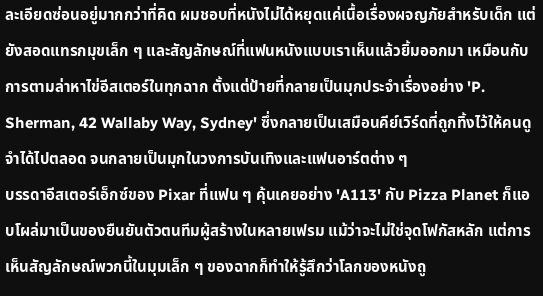ละเอียดซ่อนอยู่มากกว่าที่คิด ผมชอบที่หนังไม่ได้หยุดแค่เนื้อเรื่องผจญภัยสำหรับเด็ก แต่ยังสอดแทรกมุขเล็ก ๆ และสัญลักษณ์ที่แฟนหนังแบบเราเห็นแล้วยิ้มออกมา เหมือนกับการตามล่าหาไข่อีสเตอร์ในทุกฉาก ตั้งแต่ป้ายที่กลายเป็นมุกประจำเรื่องอย่าง 'P. Sherman, 42 Wallaby Way, Sydney' ซึ่งกลายเป็นเสมือนคีย์เวิร์ดที่ถูกทิ้งไว้ให้คนดูจำได้ไปตลอด จนกลายเป็นมุกในวงการบันเทิงและแฟนอาร์ตต่าง ๆ
บรรดาอีสเตอร์เอ็กซ์ของ Pixar ที่แฟน ๆ คุ้นเคยอย่าง 'A113' กับ Pizza Planet ก็แอบโผล่มาเป็นของยืนยันตัวตนทีมผู้สร้างในหลายเฟรม แม้ว่าจะไม่ใช่จุดโฟกัสหลัก แต่การเห็นสัญลักษณ์พวกนี้ในมุมเล็ก ๆ ของฉากก็ทำให้รู้สึกว่าโลกของหนังถู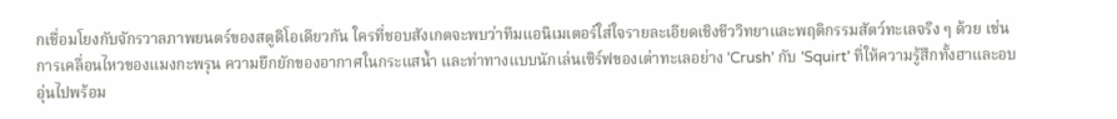กเชื่อมโยงกับจักรวาลภาพยนตร์ของสตูดิโอเดียวกัน ใครที่ชอบสังเกตจะพบว่าทีมแอนิเมเตอร์ใส่ใจรายละเอียดเชิงชีววิทยาและพฤติกรรมสัตว์ทะเลจริง ๆ ด้วย เช่นการเคลื่อนไหวของแมงกะพรุน ความยึกยักของอากาศในกระแสน้ำ และท่าทางแบบนักเล่นเซิร์ฟของเต่าทะเลอย่าง 'Crush' กับ 'Squirt' ที่ให้ความรู้สึกทั้งฮาและอบอุ่นไปพร้อม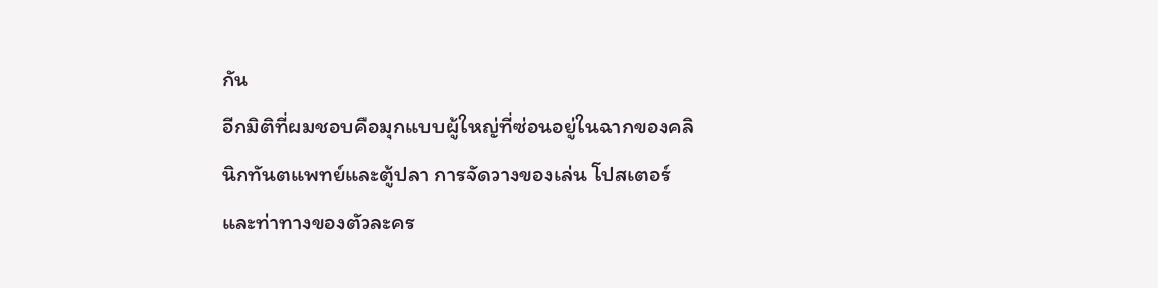กัน
อีกมิติที่ผมชอบคือมุกแบบผู้ใหญ่ที่ซ่อนอยู่ในฉากของคลินิกทันตแพทย์และตู้ปลา การจัดวางของเล่น โปสเตอร์ และท่าทางของตัวละคร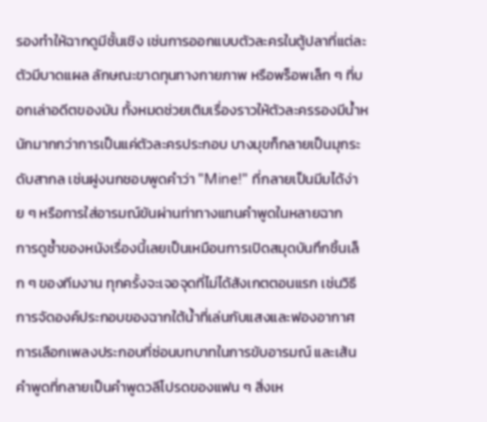รองทำให้ฉากดูมีชั้นเชิง เช่นการออกแบบตัวละครในตู้ปลาที่แต่ละตัวมีบาดแผล ลักษณะขาดทุนทางกายภาพ หรือพร็อพเล็ก ๆ ที่บอกเล่าอดีตของมัน ทั้งหมดช่วยเติมเรื่องราวให้ตัวละครรองมีน้ำหนักมากกว่าการเป็นแค่ตัวละครประกอบ บางมุขก็กลายเป็นมุกระดับสากล เช่นฝูงนกชอบพูดคำว่า "Mine!" ที่กลายเป็นมีมได้ง่าย ๆ หรือการใส่อารมณ์ขันผ่านท่าทางแทนคำพูดในหลายฉาก
การดูซ้ำของหนังเรื่องนี้เลยเป็นเหมือนการเปิดสมุดบันทึกชิ้นเล็ก ๆ ของทีมงาน ทุกครั้งจะเจอจุดที่ไม่ได้สังเกตตอนแรก เช่นวิธีการจัดองค์ประกอบของฉากใต้น้ำที่เล่นกับแสงและฟองอากาศ การเลือกเพลงประกอบที่ซ่อนบทบาทในการขับอารมณ์ และเส้นคำพูดที่กลายเป็นคำพูดวลีโปรดของแฟน ๆ สิ่งเห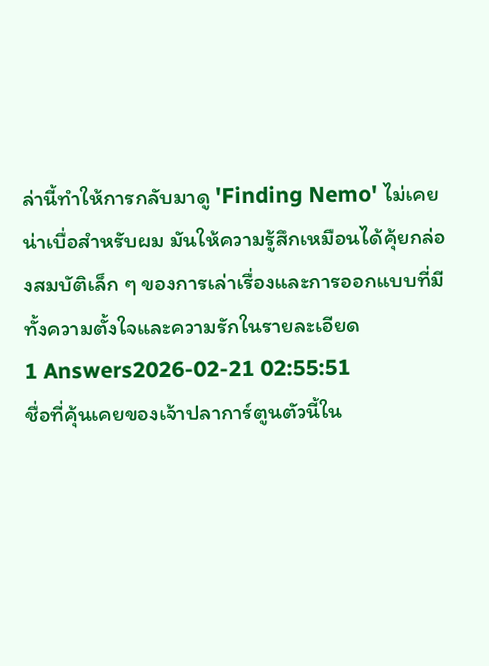ล่านี้ทำให้การกลับมาดู 'Finding Nemo' ไม่เคยน่าเบื่อสำหรับผม มันให้ความรู้สึกเหมือนได้คุ้ยกล่องสมบัติเล็ก ๆ ของการเล่าเรื่องและการออกแบบที่มีทั้งความตั้งใจและความรักในรายละเอียด
1 Answers2026-02-21 02:55:51
ชื่อที่คุ้นเคยของเจ้าปลาการ์ตูนตัวนี้ใน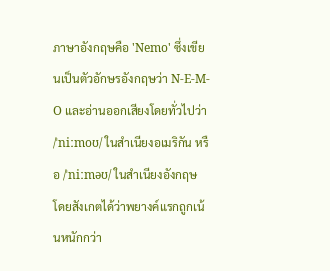ภาษาอังกฤษคือ 'Nemo' ซึ่งเขียนเป็นตัวอักษรอังกฤษว่า N-E-M-O และอ่านออกเสียงโดยทั่วไปว่า /ˈniːmoʊ/ ในสำเนียงอเมริกัน หรือ /ˈniːməʊ/ ในสำเนียงอังกฤษ โดยสังเกตได้ว่าพยางค์แรกถูกเน้นหนักกว่า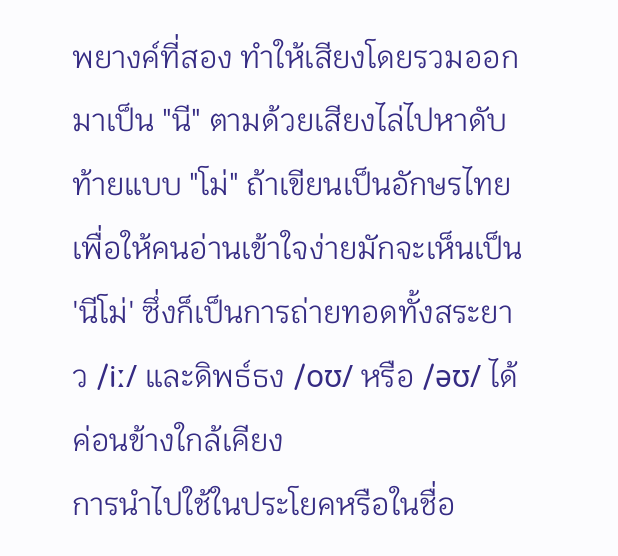พยางค์ที่สอง ทำให้เสียงโดยรวมออกมาเป็น "นี" ตามด้วยเสียงไล่ไปหาดับท้ายแบบ "โม่" ถ้าเขียนเป็นอักษรไทยเพื่อให้คนอ่านเข้าใจง่ายมักจะเห็นเป็น 'นีโม่' ซึ่งก็เป็นการถ่ายทอดทั้งสระยาว /iː/ และดิพธ์ธง /oʊ/ หรือ /əʊ/ ได้ค่อนข้างใกล้เคียง
การนำไปใช้ในประโยคหรือในชื่อ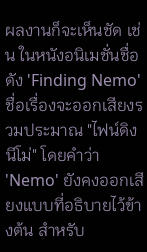ผลงานก็จะเห็นชัด เช่น ในหนังอนิเมชั่นชื่อดัง 'Finding Nemo' ชื่อเรื่องจะออกเสียงรวมประมาณ "ไฟน์ดิง นีโม่" โดยคำว่า 'Nemo' ยังคงออกเสียงแบบที่อธิบายไว้ข้างต้น สำหรับ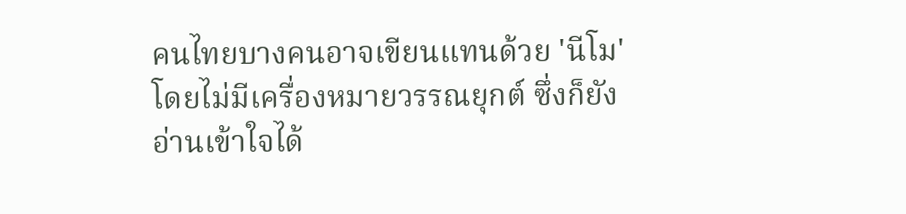คนไทยบางคนอาจเขียนแทนด้วย 'นีโม' โดยไม่มีเครื่องหมายวรรณยุกต์ ซึ่งก็ยังอ่านเข้าใจได้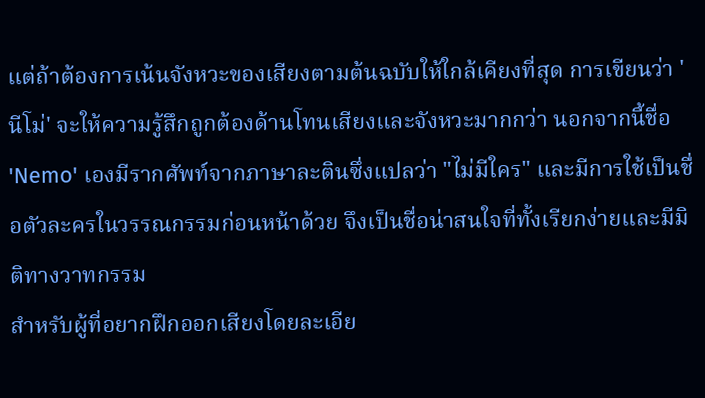แต่ถ้าต้องการเน้นจังหวะของเสียงตามต้นฉบับให้ใกล้เคียงที่สุด การเขียนว่า 'นีโม่' จะให้ความรู้สึกถูกต้องด้านโทนเสียงและจังหวะมากกว่า นอกจากนี้ชื่อ 'Nemo' เองมีรากศัพท์จากภาษาละตินซึ่งแปลว่า "ไม่มีใคร" และมีการใช้เป็นชื่อตัวละครในวรรณกรรมก่อนหน้าด้วย จึงเป็นชื่อน่าสนใจที่ทั้งเรียกง่ายและมีมิติทางวาทกรรม
สำหรับผู้ที่อยากฝึกออกเสียงโดยละเอีย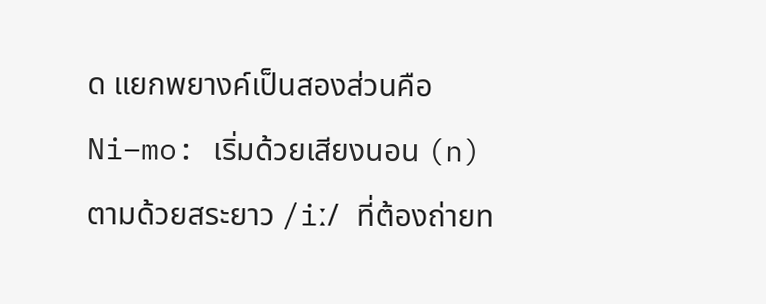ด แยกพยางค์เป็นสองส่วนคือ Ni–mo: เริ่มด้วยเสียงนอน (n) ตามด้วยสระยาว /iː/ ที่ต้องถ่ายท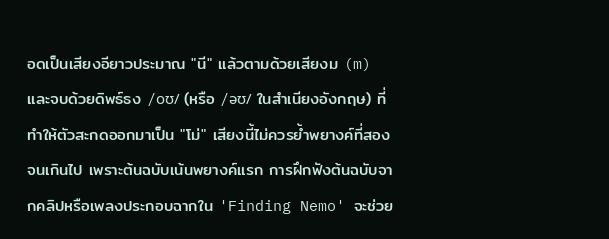อดเป็นเสียงอียาวประมาณ "นี" แล้วตามด้วยเสียงม (m) และจบด้วยดิพธ์ธง /oʊ/ (หรือ /əʊ/ ในสำเนียงอังกฤษ) ที่ทำให้ตัวสะกดออกมาเป็น "โม่" เสียงนี้ไม่ควรย้ำพยางค์ที่สองจนเกินไป เพราะต้นฉบับเน้นพยางค์แรก การฝึกฟังต้นฉบับจากคลิปหรือเพลงประกอบฉากใน 'Finding Nemo' จะช่วย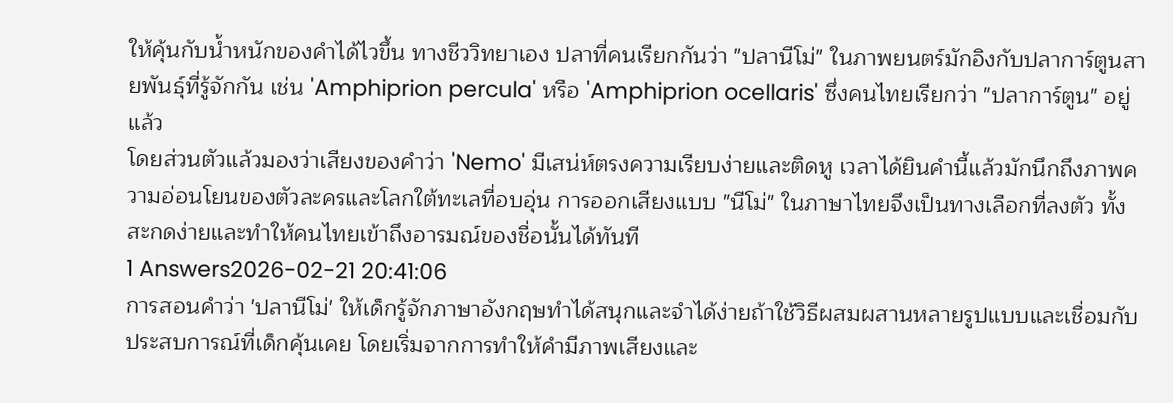ให้คุ้นกับน้ำหนักของคำได้ไวขึ้น ทางชีววิทยาเอง ปลาที่คนเรียกกันว่า "ปลานีโม่" ในภาพยนตร์มักอิงกับปลาการ์ตูนสายพันธุ์ที่รู้จักกัน เช่น 'Amphiprion percula' หรือ 'Amphiprion ocellaris' ซึ่งคนไทยเรียกว่า "ปลาการ์ตูน" อยู่แล้ว
โดยส่วนตัวแล้วมองว่าเสียงของคำว่า 'Nemo' มีเสน่ห์ตรงความเรียบง่ายและติดหู เวลาได้ยินคำนี้แล้วมักนึกถึงภาพความอ่อนโยนของตัวละครและโลกใต้ทะเลที่อบอุ่น การออกเสียงแบบ "นีโม่" ในภาษาไทยจึงเป็นทางเลือกที่ลงตัว ทั้งสะกดง่ายและทำให้คนไทยเข้าถึงอารมณ์ของชื่อนั้นได้ทันที
1 Answers2026-02-21 20:41:06
การสอนคำว่า 'ปลานีโม่' ให้เด็กรู้จักภาษาอังกฤษทำได้สนุกและจำได้ง่ายถ้าใช้วิธีผสมผสานหลายรูปแบบและเชื่อมกับประสบการณ์ที่เด็กคุ้นเคย โดยเริ่มจากการทำให้คำมีภาพเสียงและ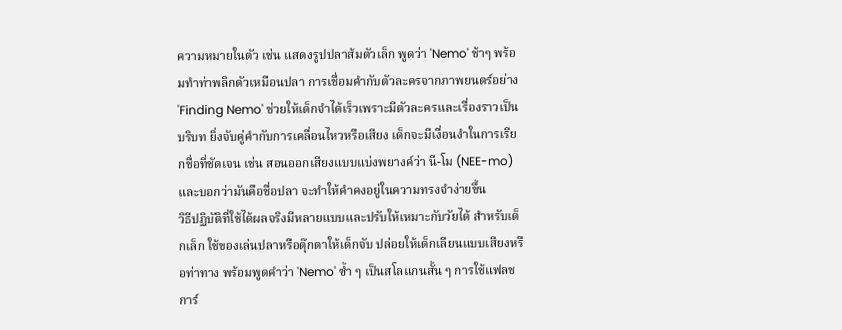ความหมายในตัว เช่น แสดงรูปปลาส้มตัวเล็ก พูดว่า 'Nemo' ช้าๆ พร้อมทำท่าพลิกตัวเหมือนปลา การเชื่อมคำกับตัวละครจากภาพยนตร์อย่าง 'Finding Nemo' ช่วยให้เด็กจำได้เร็วเพราะมีตัวละครและเรื่องราวเป็นบริบท ยิ่งจับคู่คำกับการเคลื่อนไหวหรือเสียง เด็กจะมีเงื่อนงำในการเรียกชื่อที่ชัดเจน เช่น สอนออกเสียงแบบแบ่งพยางค์ว่า นี-โม (NEE-mo) และบอกว่ามันคือชื่อปลา จะทำให้คำคงอยู่ในความทรงจำง่ายขึ้น
วิธีปฏิบัติที่ใช้ได้ผลจริงมีหลายแบบและปรับให้เหมาะกับวัยได้ สำหรับเด็กเล็ก ใช้ของเล่นปลาหรือตุ๊กตาให้เด็กจับ ปล่อยให้เด็กเลียนแบบเสียงหรือท่าทาง พร้อมพูดคำว่า 'Nemo' ซ้ำ ๆ เป็นสโลแกนสั้น ๆ การใช้แฟลชการ์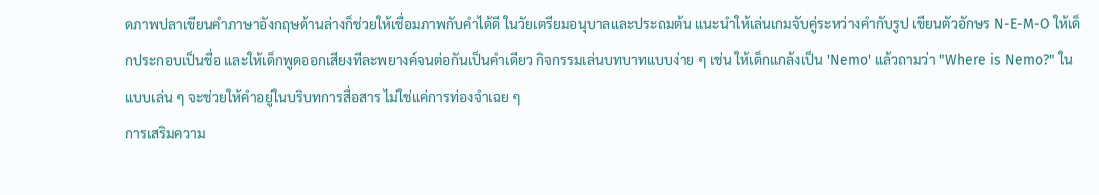ดภาพปลาเขียนคำภาษาอังกฤษด้านล่างก็ช่วยให้เชื่อมภาพกับคำได้ดี ในวัยเตรียมอนุบาลและประถมต้น แนะนำให้เล่นเกมจับคู่ระหว่างคำกับรูป เขียนตัวอักษร N-E-M-O ให้เด็กประกอบเป็นชื่อ และให้เด็กพูดออกเสียงทีละพยางค์จนต่อกันเป็นคำเดียว กิจกรรมเล่นบทบาทแบบง่าย ๆ เช่น ให้เด็กแกล้งเป็น 'Nemo' แล้วถามว่า "Where is Nemo?" ในแบบเล่น ๆ จะช่วยให้คำอยู่ในบริบทการสื่อสาร ไม่ใช่แค่การท่องจำเฉย ๆ
การเสริมความ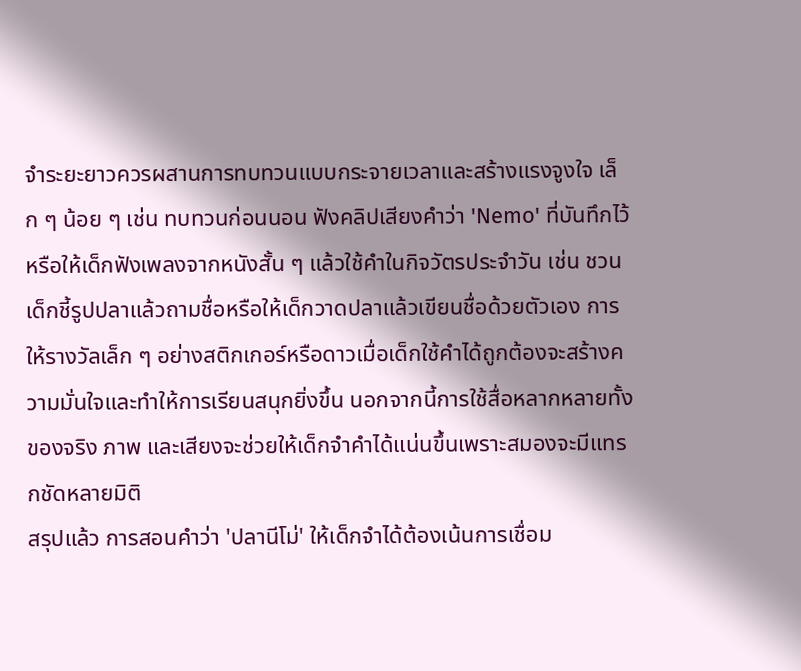จำระยะยาวควรผสานการทบทวนแบบกระจายเวลาและสร้างแรงจูงใจ เล็ก ๆ น้อย ๆ เช่น ทบทวนก่อนนอน ฟังคลิปเสียงคำว่า 'Nemo' ที่บันทึกไว้ หรือให้เด็กฟังเพลงจากหนังสั้น ๆ แล้วใช้คำในกิจวัตรประจำวัน เช่น ชวนเด็กชี้รูปปลาแล้วถามชื่อหรือให้เด็กวาดปลาแล้วเขียนชื่อด้วยตัวเอง การให้รางวัลเล็ก ๆ อย่างสติกเกอร์หรือดาวเมื่อเด็กใช้คำได้ถูกต้องจะสร้างความมั่นใจและทำให้การเรียนสนุกยิ่งขึ้น นอกจากนี้การใช้สื่อหลากหลายทั้งของจริง ภาพ และเสียงจะช่วยให้เด็กจำคำได้แน่นขึ้นเพราะสมองจะมีแทรกชัดหลายมิติ
สรุปแล้ว การสอนคำว่า 'ปลานีโม่' ให้เด็กจำได้ต้องเน้นการเชื่อม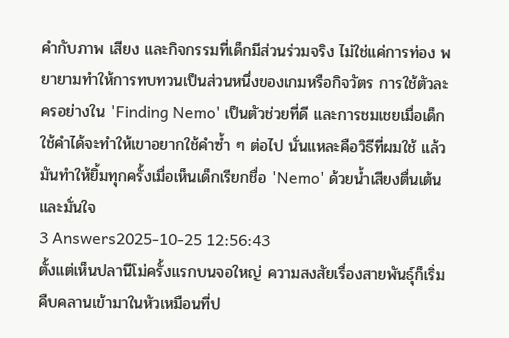คำกับภาพ เสียง และกิจกรรมที่เด็กมีส่วนร่วมจริง ไม่ใช่แค่การท่อง พยายามทำให้การทบทวนเป็นส่วนหนึ่งของเกมหรือกิจวัตร การใช้ตัวละครอย่างใน 'Finding Nemo' เป็นตัวช่วยที่ดี และการชมเชยเมื่อเด็กใช้คำได้จะทำให้เขาอยากใช้คำซ้ำ ๆ ต่อไป นั่นแหละคือวิธีที่ผมใช้ แล้วมันทำให้ยิ้มทุกครั้งเมื่อเห็นเด็กเรียกชื่อ 'Nemo' ด้วยน้ำเสียงตื่นเต้นและมั่นใจ
3 Answers2025-10-25 12:56:43
ตั้งแต่เห็นปลานีโม่ครั้งแรกบนจอใหญ่ ความสงสัยเรื่องสายพันธุ์ก็เริ่มคืบคลานเข้ามาในหัวเหมือนที่ป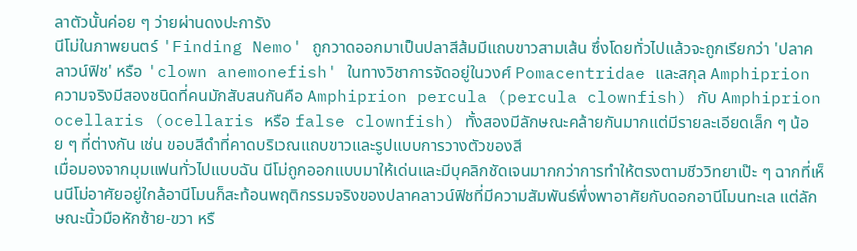ลาตัวนั้นค่อย ๆ ว่ายผ่านดงปะการัง
นีโม่ในภาพยนตร์ 'Finding Nemo' ถูกวาดออกมาเป็นปลาสีส้มมีแถบขาวสามเส้น ซึ่งโดยทั่วไปแล้วจะถูกเรียกว่า 'ปลาคลาวน์ฟิช' หรือ 'clown anemonefish' ในทางวิชาการจัดอยู่ในวงศ์ Pomacentridae และสกุล Amphiprion ความจริงมีสองชนิดที่คนมักสับสนกันคือ Amphiprion percula (percula clownfish) กับ Amphiprion ocellaris (ocellaris หรือ false clownfish) ทั้งสองมีลักษณะคล้ายกันมากแต่มีรายละเอียดเล็ก ๆ น้อย ๆ ที่ต่างกัน เช่น ขอบสีดำที่คาดบริเวณแถบขาวและรูปแบบการวางตัวของสี
เมื่อมองจากมุมแฟนทั่วไปแบบฉัน นีโม่ถูกออกแบบมาให้เด่นและมีบุคลิกชัดเจนมากกว่าการทำให้ตรงตามชีววิทยาเป๊ะ ๆ ฉากที่เห็นนีโม่อาศัยอยู่ใกล้อานีโมนก็สะท้อนพฤติกรรมจริงของปลาคลาวน์ฟิชที่มีความสัมพันธ์พึ่งพาอาศัยกับดอกอานีโมนทะเล แต่ลักษณะนิ้วมือหักซ้าย-ขวา หรื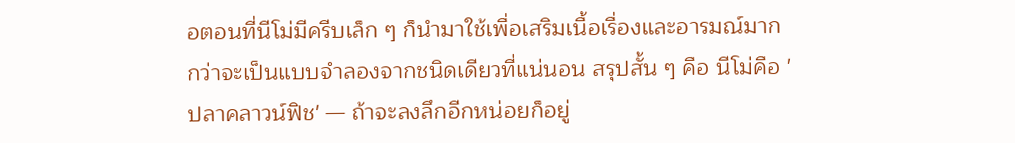อตอนที่นีโม่มีครีบเล็ก ๆ ก็นำมาใช้เพื่อเสริมเนื้อเรื่องและอารมณ์มากกว่าจะเป็นแบบจำลองจากชนิดเดียวที่แน่นอน สรุปสั้น ๆ คือ นีโม่คือ 'ปลาคลาวน์ฟิช' — ถ้าจะลงลึกอีกหน่อยก็อยู่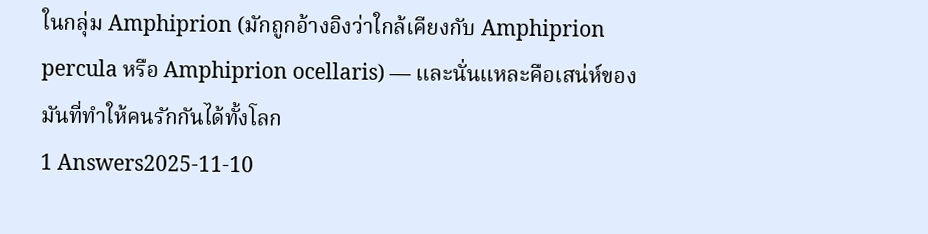ในกลุ่ม Amphiprion (มักถูกอ้างอิงว่าใกล้เคียงกับ Amphiprion percula หรือ Amphiprion ocellaris) — และนั่นแหละคือเสน่ห์ของมันที่ทำให้คนรักกันได้ทั้งโลก
1 Answers2025-11-10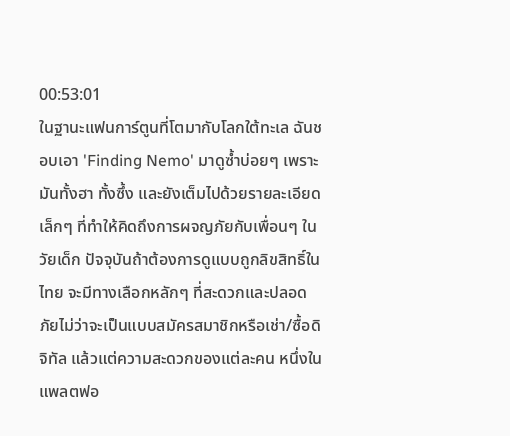00:53:01
ในฐานะแฟนการ์ตูนที่โตมากับโลกใต้ทะเล ฉันชอบเอา 'Finding Nemo' มาดูซ้ำบ่อยๆ เพราะมันทั้งฮา ทั้งซึ้ง และยังเต็มไปด้วยรายละเอียดเล็กๆ ที่ทำให้คิดถึงการผจญภัยกับเพื่อนๆ ในวัยเด็ก ปัจจุบันถ้าต้องการดูแบบถูกลิขสิทธิ์ในไทย จะมีทางเลือกหลักๆ ที่สะดวกและปลอดภัยไม่ว่าจะเป็นแบบสมัครสมาชิกหรือเช่า/ซื้อดิจิทัล แล้วแต่ความสะดวกของแต่ละคน หนึ่งในแพลตฟอ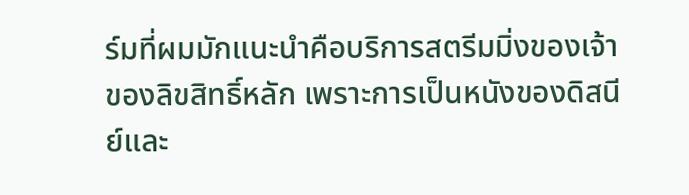ร์มที่ผมมักแนะนำคือบริการสตรีมมิ่งของเจ้าของลิขสิทธิ์หลัก เพราะการเป็นหนังของดิสนีย์และ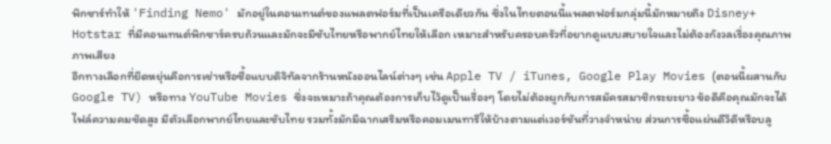พิกซาร์ทำให้ 'Finding Nemo' มักอยู่ในคอนเทนต์ของแพลตฟอร์มที่เป็นเครือเดียวกัน ซึ่งในไทยตอนนี้แพลตฟอร์มกลุ่มนี้มักหมายถึง Disney+ Hotstar ที่มีคอนเทนต์พิกซาร์ครบถ้วนและมักจะมีซับไทยหรือพากย์ไทยให้เลือก เหมาะสำหรับครอบครัวที่อยากดูแบบสบายใจและไม่ต้องกังวลเรื่องคุณภาพภาพเสียง
อีกทางเลือกที่ยืดหยุ่นคือการเช่าหรือซื้อแบบดิจิทัลจากร้านหนังออนไลน์ต่างๆ เช่น Apple TV / iTunes, Google Play Movies (ตอนนี้ผสานกับ Google TV) หรือทาง YouTube Movies ซึ่งจะเหมาะถ้าคุณต้องการเก็บไว้ดูเป็นเรื่องๆ โดยไม่ต้องผูกกับการสมัครสมาชิกระยะยาว ข้อดีคือคุณมักจะได้ไฟล์ความคมชัดสูง มีตัวเลือกพากย์ไทยและซับไทย รวมทั้งมักมีฉากเสริมหรือคอมเมนทารีให้บ้างตามแต่เวอร์ชันที่วางจำหน่าย ส่วนการซื้อแผ่นดีวีดีหรือบลู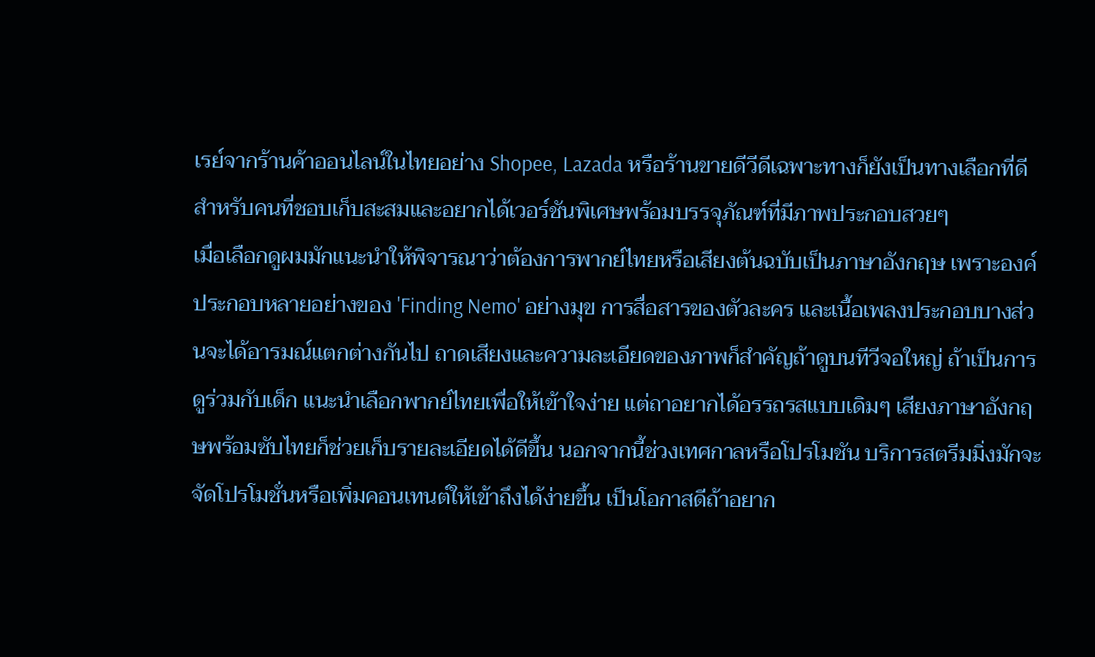เรย์จากร้านค้าออนไลน์ในไทยอย่าง Shopee, Lazada หรือร้านขายดีวีดีเฉพาะทางก็ยังเป็นทางเลือกที่ดีสำหรับคนที่ชอบเก็บสะสมและอยากได้เวอร์ชันพิเศษพร้อมบรรจุภัณฑ์ที่มีภาพประกอบสวยๆ
เมื่อเลือกดูผมมักแนะนำให้พิจารณาว่าต้องการพากย์ไทยหรือเสียงต้นฉบับเป็นภาษาอังกฤษ เพราะองค์ประกอบหลายอย่างของ 'Finding Nemo' อย่างมุข การสื่อสารของตัวละคร และเนื้อเพลงประกอบบางส่วนจะได้อารมณ์แตกต่างกันไป ถาดเสียงและความละเอียดของภาพก็สำคัญถ้าดูบนทีวีจอใหญ่ ถ้าเป็นการดูร่วมกับเด็ก แนะนำเลือกพากย์ไทยเพื่อให้เข้าใจง่าย แต่ถาอยากได้อรรถรสแบบเดิมๆ เสียงภาษาอังกฤษพร้อมซับไทยก็ช่วยเก็บรายละเอียดได้ดีขึ้น นอกจากนี้ช่วงเทศกาลหรือโปรโมชัน บริการสตรีมมิ่งมักจะจัดโปรโมชั่นหรือเพิ่มคอนเทนต์ให้เข้าถึงได้ง่ายขึ้น เป็นโอกาสดีถ้าอยาก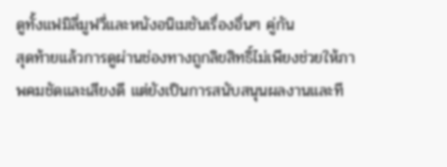ดูทั้งแฟมิลี่มูฟวี่และหนังอนิเมชันเรื่องอื่นๆ คู่กัน
สุดท้ายแล้วการดูผ่านช่องทางถูกลิขสิทธิ์ไม่เพียงช่วยให้ภาพคมชัดและเสียงดี แต่ยังเป็นการสนับสนุนผลงานและที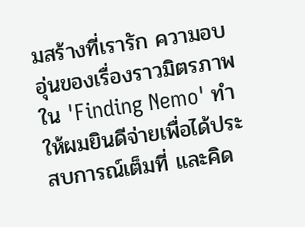มสร้างที่เรารัก ความอบอุ่นของเรื่องราวมิตรภาพใน 'Finding Nemo' ทำให้ผมยินดีจ่ายเพื่อได้ประสบการณ์เต็มที่ และคิด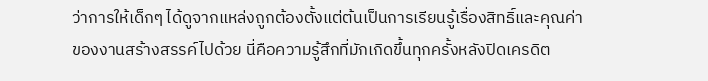ว่าการให้เด็กๆ ได้ดูจากแหล่งถูกต้องตั้งแต่ต้นเป็นการเรียนรู้เรื่องสิทธิ์และคุณค่าของงานสร้างสรรค์ไปด้วย นี่คือความรู้สึกที่มักเกิดขึ้นทุกครั้งหลังปิดเครดิต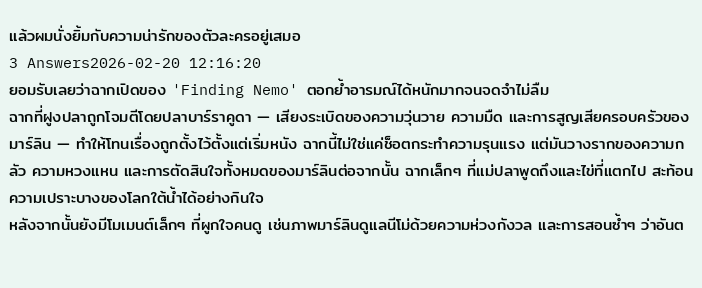แล้วผมนั่งยิ้มกับความน่ารักของตัวละครอยู่เสมอ
3 Answers2026-02-20 12:16:20
ยอมรับเลยว่าฉากเปิดของ 'Finding Nemo' ตอกย้ำอารมณ์ได้หนักมากจนจดจำไม่ลืม
ฉากที่ฝูงปลาถูกโจมตีโดยปลาบาร์ราคูดา — เสียงระเบิดของความวุ่นวาย ความมืด และการสูญเสียครอบครัวของมาร์ลิน — ทำให้โทนเรื่องถูกตั้งไว้ตั้งแต่เริ่มหนัง ฉากนี้ไม่ใช่แค่ช็อตกระทำความรุนแรง แต่มันวางรากของความกลัว ความหวงแหน และการตัดสินใจทั้งหมดของมาร์ลินต่อจากนั้น ฉากเล็กๆ ที่แม่ปลาพูดถึงและไข่ที่แตกไป สะท้อนความเปราะบางของโลกใต้น้ำได้อย่างกินใจ
หลังจากนั้นยังมีโมเมนต์เล็กๆ ที่ผูกใจคนดู เช่นภาพมาร์ลินดูแลนีโม่ด้วยความห่วงกังวล และการสอนซ้ำๆ ว่าอันต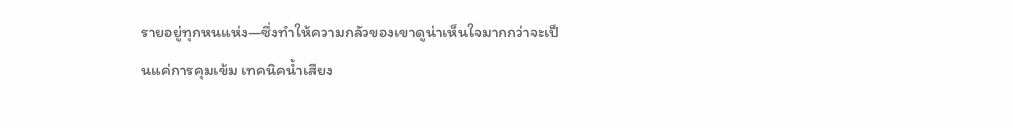รายอยู่ทุกหนแห่ง—ซึ่งทำให้ความกลัวของเขาดูน่าเห็นใจมากกว่าจะเป็นแค่การคุมเข้ม เทคนิคน้ำเสียง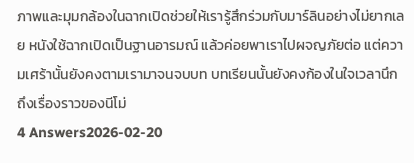ภาพและมุมกล้องในฉากเปิดช่วยให้เรารู้สึกร่วมกับมาร์ลินอย่างไม่ยากเลย หนังใช้ฉากเปิดเป็นฐานอารมณ์ แล้วค่อยพาเราไปผจญภัยต่อ แต่ความเศร้านั้นยังคงตามเรามาจนจบบท บทเรียนนั้นยังคงก้องในใจเวลานึกถึงเรื่องราวของนีโม่
4 Answers2026-02-20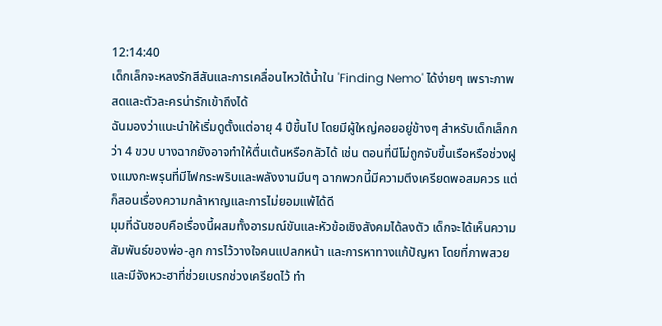12:14:40
เด็กเล็กจะหลงรักสีสันและการเคลื่อนไหวใต้น้ำใน 'Finding Nemo' ได้ง่ายๆ เพราะภาพสดและตัวละครน่ารักเข้าถึงได้
ฉันมองว่าแนะนำให้เริ่มดูตั้งแต่อายุ 4 ปีขึ้นไป โดยมีผู้ใหญ่คอยอยู่ข้างๆ สำหรับเด็กเล็กกว่า 4 ขวบ บางฉากยังอาจทำให้ตื่นเต้นหรือกลัวได้ เช่น ตอนที่นีโม่ถูกจับขึ้นเรือหรือช่วงฝูงแมงกะพรุนที่มีไฟกระพริบและพลังงานมึนๆ ฉากพวกนี้มีความตึงเครียดพอสมควร แต่ก็สอนเรื่องความกล้าหาญและการไม่ยอมแพ้ได้ดี
มุมที่ฉันชอบคือเรื่องนี้ผสมทั้งอารมณ์ขันและหัวข้อเชิงสังคมได้ลงตัว เด็กจะได้เห็นความสัมพันธ์ของพ่อ-ลูก การไว้วางใจคนแปลกหน้า และการหาทางแก้ปัญหา โดยที่ภาพสวยและมีจังหวะฮาที่ช่วยเบรกช่วงเครียดไว้ ทำ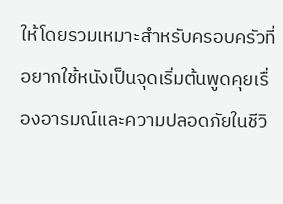ให้โดยรวมเหมาะสำหรับครอบครัวที่อยากใช้หนังเป็นจุดเริ่มต้นพูดคุยเรื่องอารมณ์และความปลอดภัยในชีวิ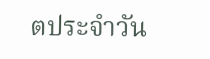ตประจำวัน